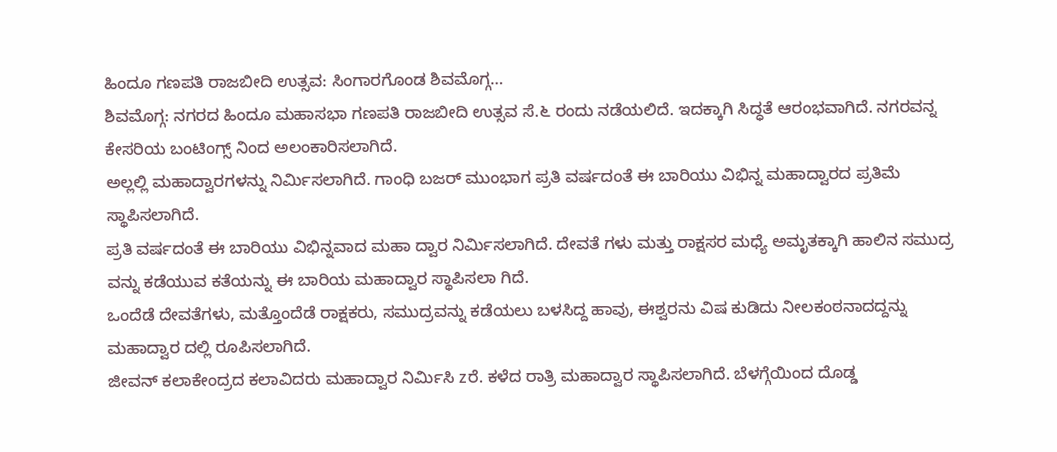ಹಿಂದೂ ಗಣಪತಿ ರಾಜಬೀದಿ ಉತ್ಸವ: ಸಿಂಗಾರಗೊಂಡ ಶಿವಮೊಗ್ಗ…
ಶಿವಮೊಗ್ಗ: ನಗರದ ಹಿಂದೂ ಮಹಾಸಭಾ ಗಣಪತಿ ರಾಜಬೀದಿ ಉತ್ಸವ ಸೆ.೬ ರಂದು ನಡೆಯಲಿದೆ. ಇದಕ್ಕಾಗಿ ಸಿದ್ಧತೆ ಆರಂಭವಾಗಿದೆ. ನಗರವನ್ನ ಕೇಸರಿಯ ಬಂಟಿಂಗ್ಸ್ ನಿಂದ ಅಲಂಕಾರಿಸಲಾಗಿದೆ.
ಅಲ್ಲಲ್ಲಿ ಮಹಾದ್ವಾರಗಳನ್ನು ನಿರ್ಮಿಸಲಾಗಿದೆ. ಗಾಂಧಿ ಬಜರ್ ಮುಂಭಾಗ ಪ್ರತಿ ವರ್ಷದಂತೆ ಈ ಬಾರಿಯು ವಿಭಿನ್ನ ಮಹಾದ್ವಾರದ ಪ್ರತಿಮೆ ಸ್ಥಾಪಿಸಲಾಗಿದೆ.
ಪ್ರತಿ ವರ್ಷದಂತೆ ಈ ಬಾರಿಯು ವಿಭಿನ್ನವಾದ ಮಹಾ ದ್ವಾರ ನಿರ್ಮಿಸಲಾಗಿದೆ. ದೇವತೆ ಗಳು ಮತ್ತು ರಾಕ್ಷಸರ ಮಧ್ಯೆ ಅಮೃತಕ್ಕಾಗಿ ಹಾಲಿನ ಸಮುದ್ರ ವನ್ನು ಕಡೆಯುವ ಕತೆಯನ್ನು ಈ ಬಾರಿಯ ಮಹಾದ್ವಾರ ಸ್ಥಾಪಿಸಲಾ ಗಿದೆ.
ಒಂದೆಡೆ ದೇವತೆಗಳು, ಮತ್ತೊಂದೆಡೆ ರಾಕ್ಷಕರು, ಸಮುದ್ರವನ್ನು ಕಡೆಯಲು ಬಳಸಿದ್ದ ಹಾವು, ಈಶ್ವರನು ವಿಷ ಕುಡಿದು ನೀಲಕಂಠನಾದದ್ದನ್ನು ಮಹಾದ್ವಾರ ದಲ್ಲಿ ರೂಪಿಸಲಾಗಿದೆ.
ಜೀವನ್ ಕಲಾಕೇಂದ್ರದ ಕಲಾವಿದರು ಮಹಾದ್ವಾರ ನಿರ್ಮಿಸಿ zರೆ. ಕಳೆದ ರಾತ್ರಿ ಮಹಾದ್ವಾರ ಸ್ಥಾಪಿಸಲಾಗಿದೆ. ಬೆಳಗ್ಗೆಯಿಂದ ದೊಡ್ಡ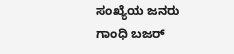ಸಂಖ್ಯೆಯ ಜನರು ಗಾಂಧಿ ಬಜರ್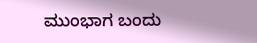ಮುಂಭಾಗ ಬಂದು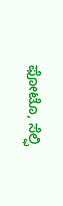ಫೋಟೊ, ಸೆಲ್ಫಿ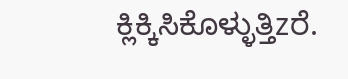ಕ್ಲಿಕ್ಕಿಸಿಕೊಳ್ಳುತ್ತಿzರೆ.